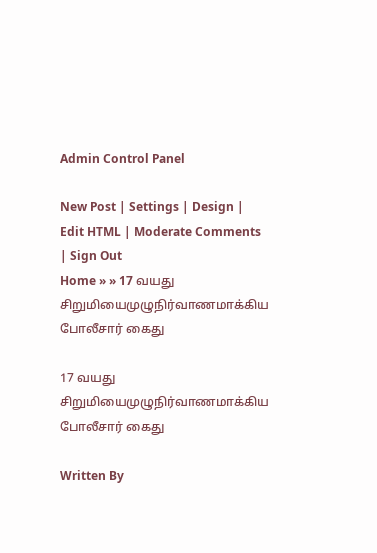Admin Control Panel

New Post | Settings | Design | Edit HTML | Moderate Comments | Sign Out
Home » » 17 வயது சிறுமியைமுழுநிர்வாணமாக்கிய போலீசார் கைது

17 வயது சிறுமியைமுழுநிர்வாணமாக்கிய போலீசார் கைது

Written By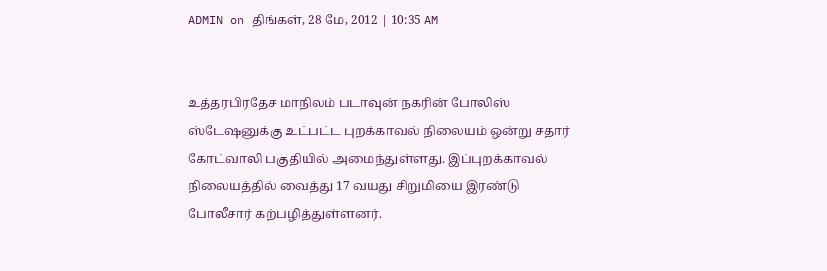ADMIN on திங்கள், 28 மே, 2012 | 10:35 AM


உத்தரபிரதேச மாநிலம் படாவுன் நகரின் போலிஸ் ஸ்டேஷனுக்கு உட்பட்ட புறக்காவல் நிலையம் ஒன்று சதார் கோட்வாலி பகுதியில் அமைந்துள்ளது. இப்புறக்காவல் நிலையத்தில் வைத்து 17 வயது சிறுமியை இரண்டு போலீசார் கற்பழித்துள்ளனர்.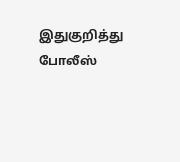இதுகுறித்து போலீஸ்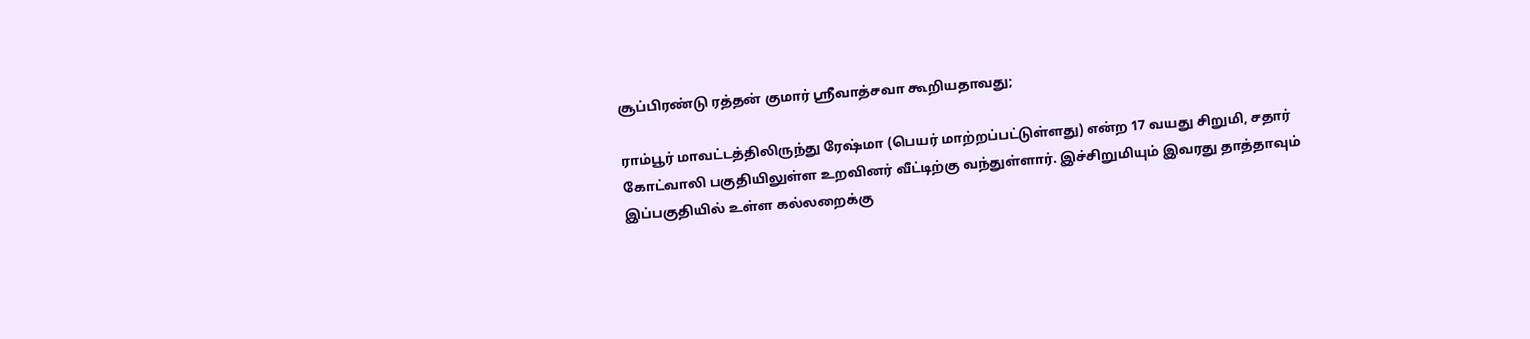சூப்பிரண்டு ரத்தன் குமார் ஸ்ரீவாத்சவா கூறியதாவது;

ராம்பூர் மாவட்டத்திலிருந்து ரேஷ்மா (பெயர் மாற்றப்பட்டுள்ளது) என்ற 17 வயது சிறுமி, சதார் கோட்வாலி பகுதியிலுள்ள உறவினர் வீட்டிற்கு வந்துள்ளார். இச்சிறுமியும் இவரது தாத்தாவும் இப்பகுதியில் உள்ள கல்லறைக்கு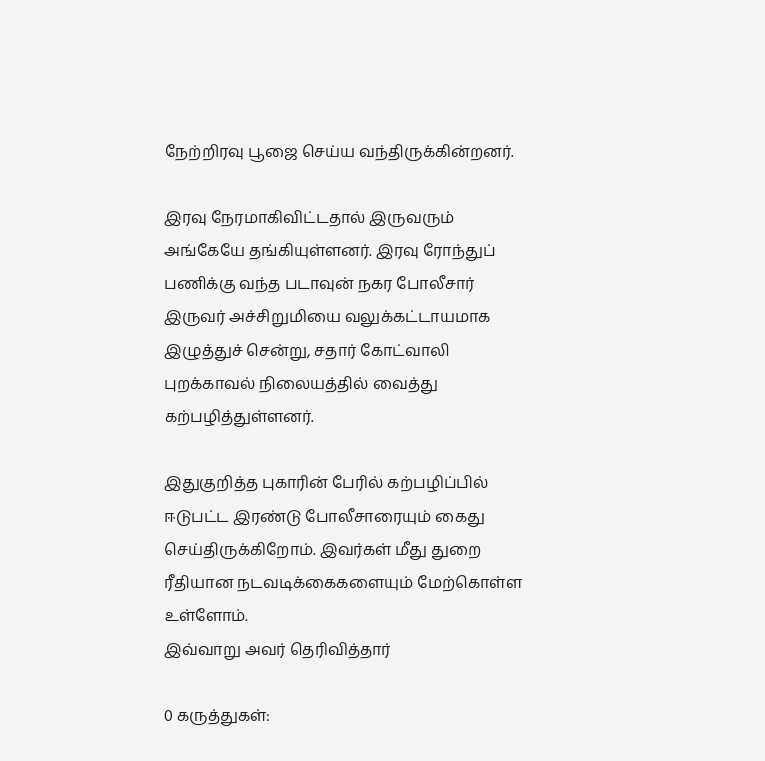நேற்றிரவு பூஜை செய்ய வந்திருக்கின்றனர்.

இரவு நேரமாகிவிட்டதால் இருவரும் அங்கேயே தங்கியுள்ளனர். இரவு ரோந்துப் பணிக்கு வந்த படாவுன் நகர போலீசார் இருவர் அச்சிறுமியை வலுக்கட்டாயமாக இழுத்துச் சென்று, சதார் கோட்வாலி புறக்காவல் நிலையத்தில் வைத்து கற்பழித்துள்ளனர்.

இதுகுறித்த புகாரின் பேரில் கற்பழிப்பில் ஈடுபட்ட இரண்டு போலீசாரையும் கைது செய்திருக்கிறோம். இவர்கள் மீது துறை ரீதியான நடவடிக்கைகளையும் மேற்கொள்ள உள்ளோம்.
இவ்வாறு அவர் தெரிவித்தார்

0 கருத்துகள்: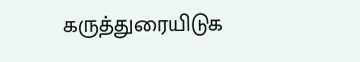கருத்துரையிடுக